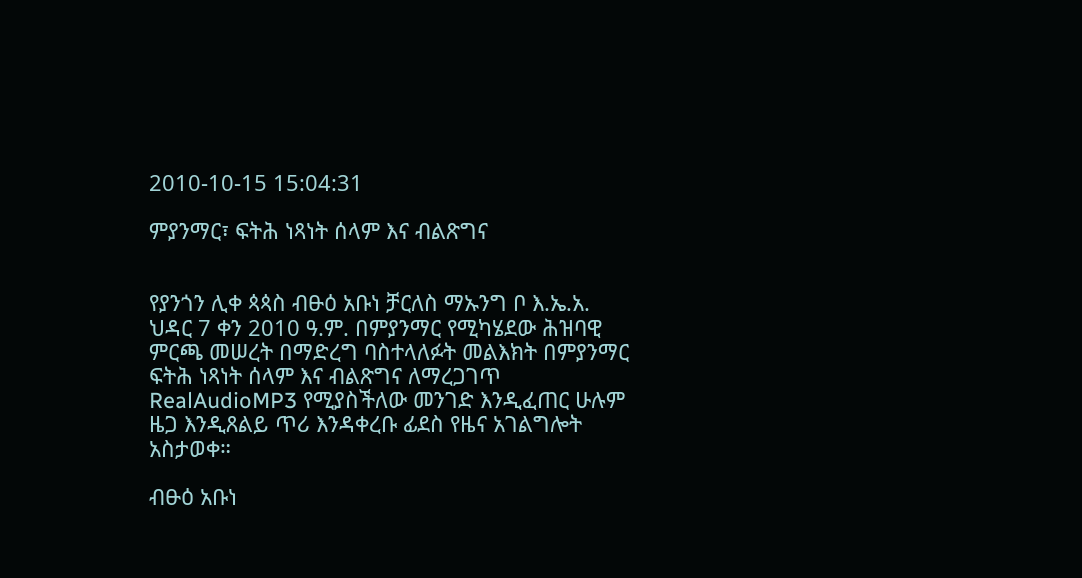2010-10-15 15:04:31

ምያንማር፣ ፍትሕ ነጻነት ሰላም እና ብልጽግና


የያንጎን ሊቀ ጳጳስ ብፁዕ አቡነ ቻርለስ ማኡንግ ቦ እ.ኤ.አ. ህዳር 7 ቀን 2010 ዓ.ም. በምያንማር የሚካሄደው ሕዝባዊ ምርጫ መሠረት በማድረግ ባስተላለፉት መልእክት በምያንማር ፍትሕ ነጻነት ሰላም እና ብልጽግና ለማረጋገጥ RealAudioMP3 የሚያስችለው መንገድ እንዲፈጠር ሁሉም ዜጋ እንዲጸልይ ጥሪ እንዳቀረቡ ፊደስ የዜና አገልግሎት አስታወቀ።

ብፁዕ አቡነ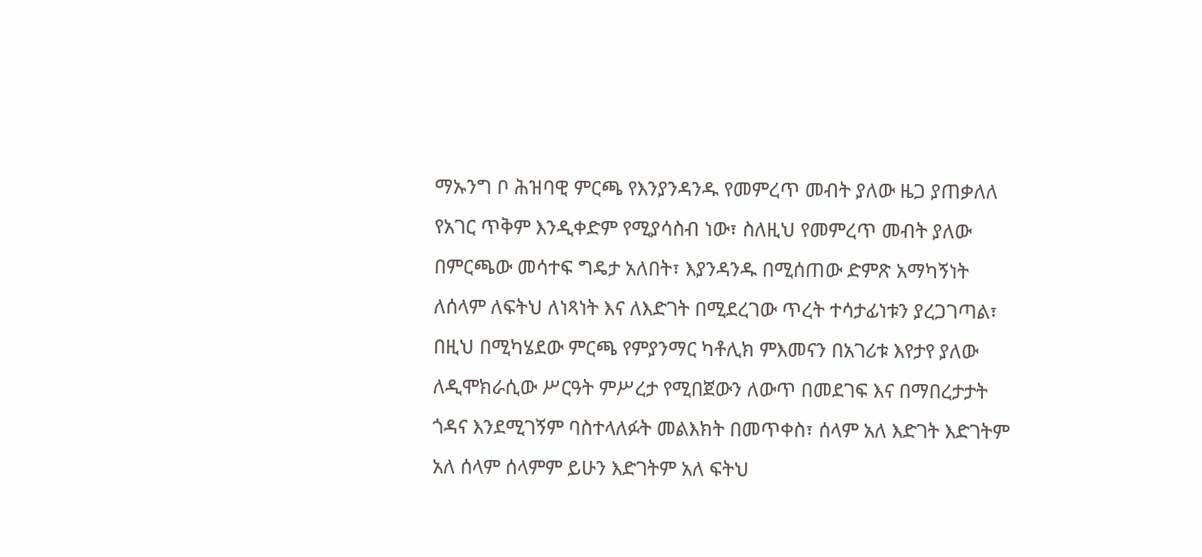ማኡንግ ቦ ሕዝባዊ ምርጫ የእንያንዳንዱ የመምረጥ መብት ያለው ዜጋ ያጠቃለለ የአገር ጥቅም እንዲቀድም የሚያሳስብ ነው፣ ስለዚህ የመምረጥ መብት ያለው በምርጫው መሳተፍ ግዴታ አለበት፣ እያንዳንዱ በሚሰጠው ድምጽ አማካኝነት ለሰላም ለፍትህ ለነጻነት እና ለእድገት በሚደረገው ጥረት ተሳታፊነቱን ያረጋገጣል፣ በዚህ በሚካሄደው ምርጫ የምያንማር ካቶሊክ ምእመናን በአገሪቱ እየታየ ያለው ለዲሞክራሲው ሥርዓት ምሥረታ የሚበጀውን ለውጥ በመደገፍ እና በማበረታታት ጎዳና እንደሚገኝም ባስተላለፉት መልእክት በመጥቀስ፣ ሰላም አለ እድገት እድገትም አለ ሰላም ሰላምም ይሁን እድገትም አለ ፍትህ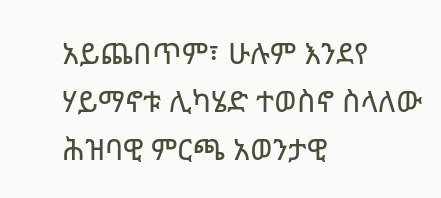አይጨበጥም፣ ሁሉም እንደየ ሃይማኖቱ ሊካሄድ ተወስኖ ስላለው ሕዝባዊ ምርጫ አወንታዊ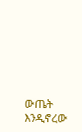ውጤት እንዲኖረው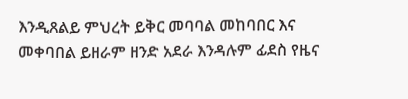እንዲጸልይ ምህረት ይቅር መባባል መከባበር እና መቀባበል ይዘራም ዘንድ አደራ እንዳሉም ፊደስ የዜና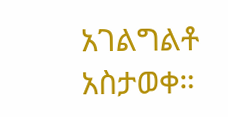አገልግልቶ አስታወቀ።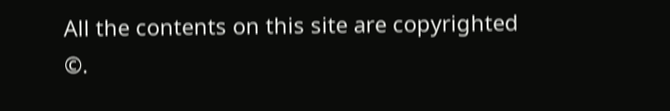All the contents on this site are copyrighted ©.